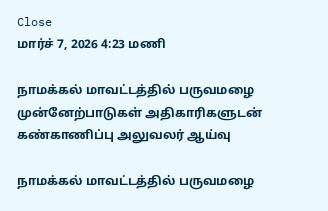Close
மார்ச் 7, 2026 4:23 மணி

நாமக்கல் மாவட்டத்தில் பருவமழை முன்னேற்பாடுகள் அதிகாரிகளுடன் கண்காணிப்பு அலுவலர் ஆய்வு

நாமக்கல் மாவட்டத்தில் பருவமழை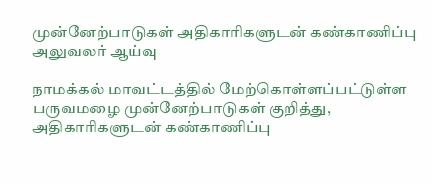முன்னேற்பாடுகள் அதிகாரிகளுடன் கண்காணிப்பு அலுவலர் ஆய்வு

நாமக்கல் மாவட்டத்தில் மேற்கொள்ளப்பட்டுள்ள பருவமழை முன்னேற்பாடுகள் குறித்து, அதிகாரிகளுடன் கண்காணிப்பு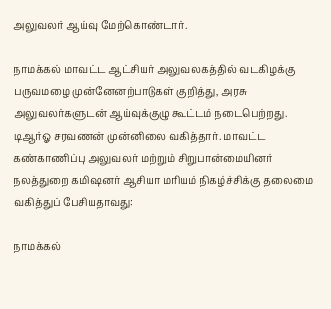அலுவலர் ஆய்வு மேற்கொண்டார்.

நாமக்கல் மாவட்ட ஆட்சியர் அலுவலகத்தில் வடகிழக்கு பருவமழை முன்னேனற்பாடுகள் குறித்து, அரசு அலுவலர்களுடன் ஆய்வுக்குழு கூட்டம் நடைபெற்றது. டிஆர்ஓ சரவணன் முன்னிலை வகித்தார். மாவட்ட கண்காணிப்பு அலுவலர் மற்றும் சிறுபான்மையினர் நலத்துறை கமிஷனர் ஆசியா மரியம் நிகழ்ச்சிக்கு தலைமை வகித்துப் பேசியதாவது:

நாமக்கல்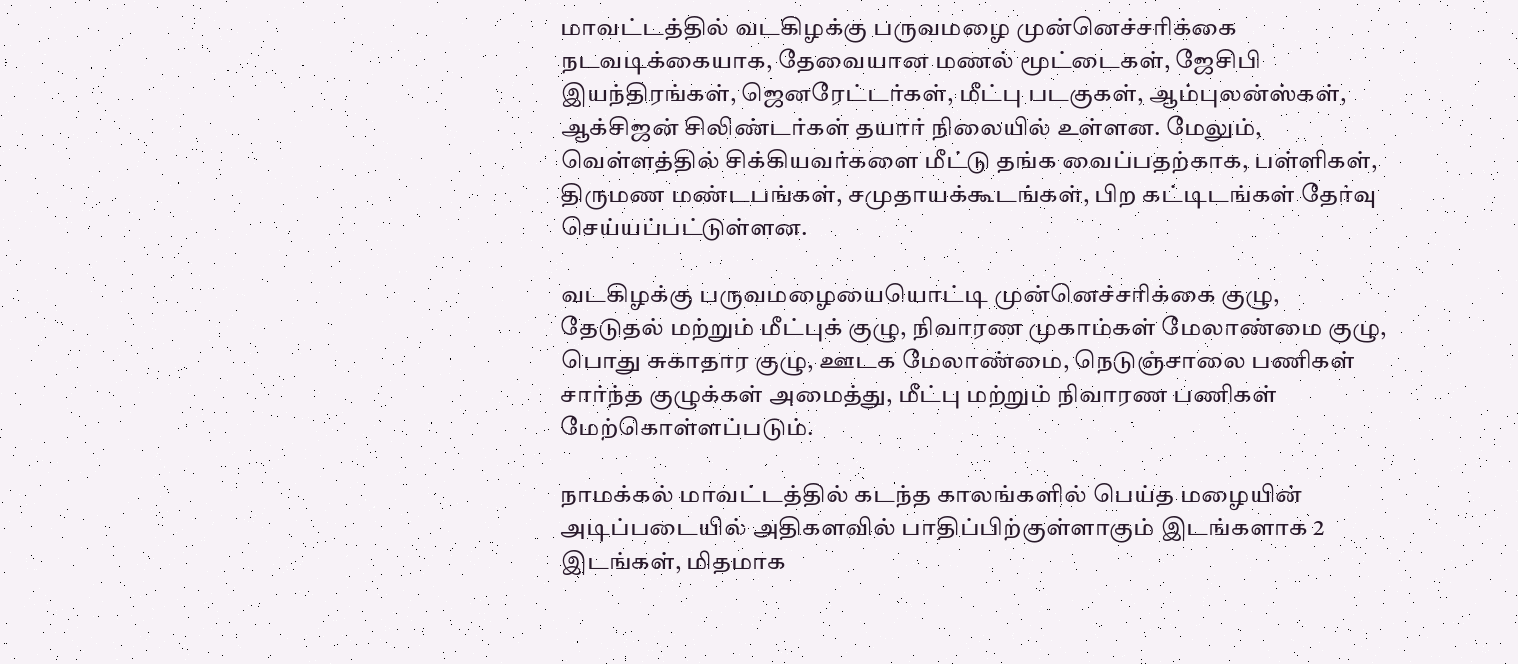மாவட்டத்தில் வடகிழக்கு பருவமழை முன்னெச்சரிக்கை நடவடிக்கையாக, தேவையான மணல் மூட்டைகள், ஜேசிபி இயந்திரங்கள், ஜெனரேட்டர்கள், மீட்பு படகுகள், ஆம்புலன்ஸ்கள், ஆக்சிஜன் சிலிண்டர்கள் தயார் நிலையில் உள்ளன. மேலும், வெள்ளத்தில் சிக்கியவர்களை மீட்டு தங்க வைப்பதற்காக, பள்ளிகள், திருமண மண்டபங்கள், சமுதாயக்கூடங்கள், பிற கட்டிடங்கள் தேர்வு செய்யப்பட்டுள்ளன.

வடகிழக்கு பருவமழையையொட்டி முன்னெச்சரிக்கை குழு, தேடுதல் மற்றும் மீட்புக் குழு, நிவாரண முகாம்கள் மேலாண்மை குழு, பொது சுகாதார குழு, ஊடக மேலாண்மை, நெடுஞ்சாலை பணிகள் சார்ந்த குழுக்கள் அமைத்து, மீட்பு மற்றும் நிவாரண பணிகள் மேற்கொள்ளப்படும்.

நாமக்கல் மாவட்டத்தில் கடந்த காலங்களில் பெய்த மழையின் அடிப்படையில் அதிகளவில் பாதிப்பிற்குள்ளாகும் இடங்களாக 2 இடங்கள், மிதமாக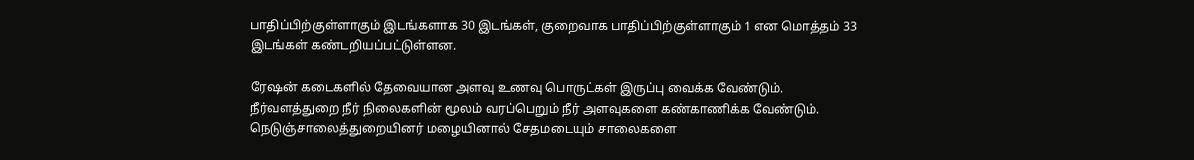பாதிப்பிற்குள்ளாகும் இடங்களாக 30 இடங்கள், குறைவாக பாதிப்பிற்குள்ளாகும் 1 என மொத்தம் 33 இடங்கள் கண்டறியப்பட்டுள்ளன.

ரேஷன் கடைகளில் தேவையான அளவு உணவு பொருட்கள் இருப்பு வைக்க வேண்டும். நீர்வளத்துறை நீர் நிலைகளின் மூலம் வரப்பெறும் நீர் அளவுகளை கண்காணிக்க வேண்டும். நெடுஞ்சாலைத்துறையினர் மழையினால் சேதமடையும் சாலைகளை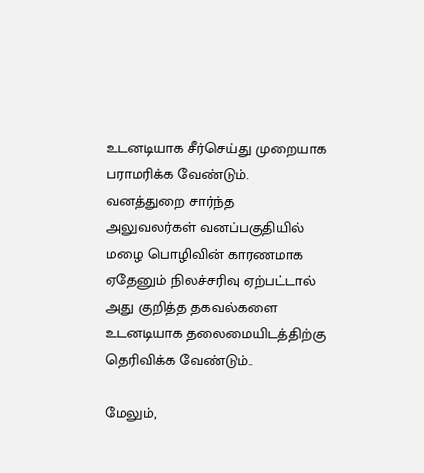உடனடியாக சீர்செய்து முறையாக பராமரிக்க வேண்டும். வனத்துறை சார்ந்த அலுவலர்கள் வனப்பகுதியில் மழை பொழிவின் காரணமாக ஏதேனும் நிலச்சரிவு ஏற்பட்டால் அது குறித்த தகவல்களை உடனடியாக தலைமையிடத்திற்கு தெரிவிக்க வேண்டும்..

மேலும்,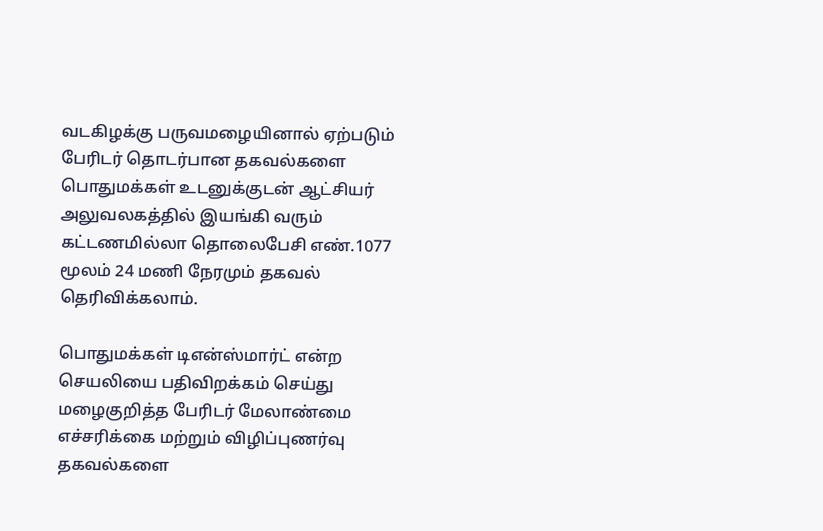வடகிழக்கு பருவமழையினால் ஏற்படும் பேரிடர் தொடர்பான தகவல்களை பொதுமக்கள் உடனுக்குடன் ஆட்சியர் அலுவலகத்தில் இயங்கி வரும் கட்டணமில்லா தொலைபேசி எண்.1077 மூலம் 24 மணி நேரமும் தகவல் தெரிவிக்கலாம்.

பொதுமக்கள் டிஎன்ஸ்மார்ட் என்ற செயலியை பதிவிறக்கம் செய்து மழைகுறித்த பேரிடர் மேலாண்மை எச்சரிக்கை மற்றும் விழிப்புணர்வு தகவல்களை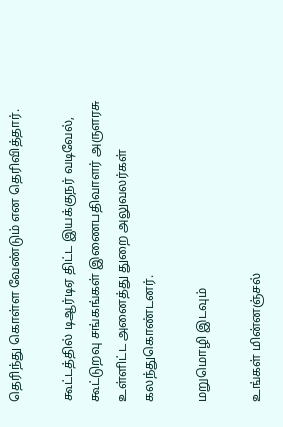தெரிந்து கொள்ள வேண்டும் என தெரிவித்தார்.

கூட்டத்தில் டிஆர்டிஏ திட்ட இயக்குநர் வடிவேல், கூட்டுறவு சங்கங்கள் இணைபதிவாளர் அருளரசு உள்ளிட்ட அனைத்து துறை அலுவலர்கள் கலந்துகொண்டனர்.

மறுமொழி இடவும்

உங்கள் மின்னஞ்சல்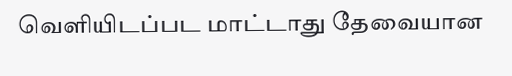வெளியிடப்பட மாட்டாது தேவையான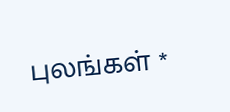புலங்கள் *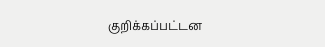குறிக்கப்பட்டன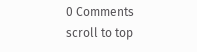0 Comments
scroll to top